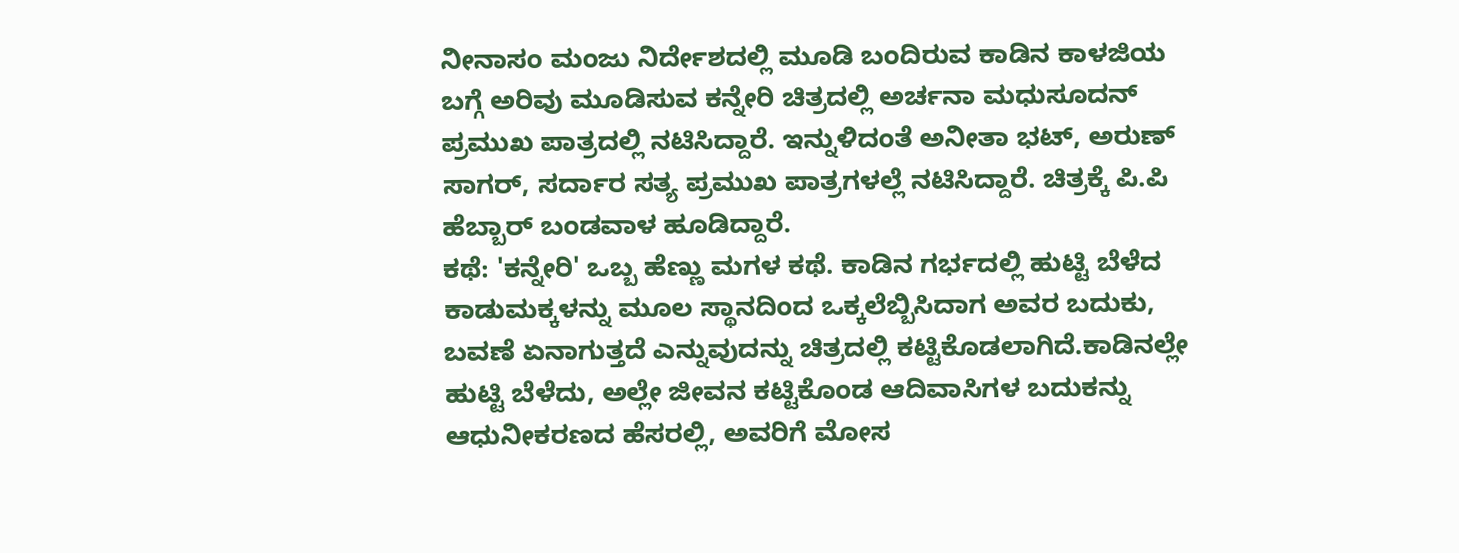ನೀನಾಸಂ ಮಂಜು ನಿರ್ದೇಶದಲ್ಲಿ ಮೂಡಿ ಬಂದಿರುವ ಕಾಡಿನ ಕಾಳಜಿಯ ಬಗ್ಗೆ ಅರಿವು ಮೂಡಿಸುವ ಕನ್ನೇರಿ ಚಿತ್ರದಲ್ಲಿ ಅರ್ಚನಾ ಮಧುಸೂದನ್ ಪ್ರಮುಖ ಪಾತ್ರದಲ್ಲಿ ನಟಿಸಿದ್ದಾರೆ. ಇನ್ನುಳಿದಂತೆ ಅನೀತಾ ಭಟ್, ಅರುಣ್ ಸಾಗರ್, ಸರ್ದಾರ ಸತ್ಯ ಪ್ರಮುಖ ಪಾತ್ರಗಳಲ್ಲೆ ನಟಿಸಿದ್ದಾರೆ. ಚಿತ್ರಕ್ಕೆ ಪಿ.ಪಿ ಹೆಬ್ಬಾರ್ ಬಂಡವಾಳ ಹೂಡಿದ್ದಾರೆ.
ಕಥೆ: 'ಕನ್ನೇರಿ' ಒಬ್ಬ ಹೆಣ್ಣು ಮಗಳ ಕಥೆ. ಕಾಡಿನ ಗರ್ಭದಲ್ಲಿ ಹುಟ್ಟಿ ಬೆಳೆದ ಕಾಡುಮಕ್ಕಳನ್ನು ಮೂಲ ಸ್ಥಾನದಿಂದ ಒಕ್ಕಲೆಬ್ಬಿಸಿದಾಗ ಅವರ ಬದುಕು, ಬವಣೆ ಏನಾಗುತ್ತದೆ ಎನ್ನುವುದನ್ನು ಚಿತ್ರದಲ್ಲಿ ಕಟ್ಟಿಕೊಡಲಾಗಿದೆ.ಕಾಡಿನಲ್ಲೇ ಹುಟ್ಟಿ ಬೆಳೆದು, ಅಲ್ಲೇ ಜೀವನ ಕಟ್ಟಿಕೊಂಡ ಆದಿವಾಸಿಗಳ ಬದುಕನ್ನು ಆಧುನೀಕರಣದ ಹೆಸರಲ್ಲಿ, ಅವರಿಗೆ ಮೋಸ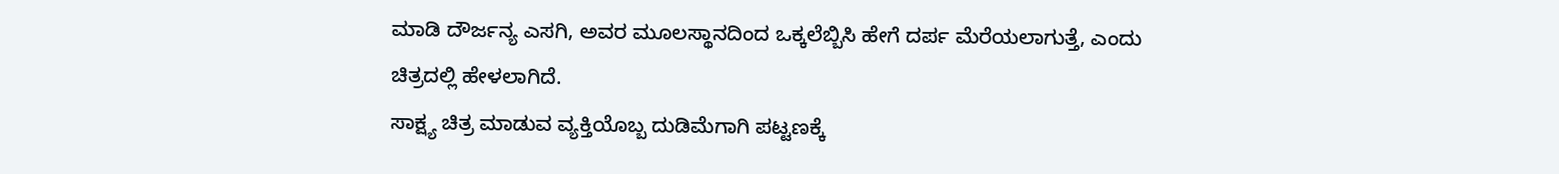ಮಾಡಿ ದೌರ್ಜನ್ಯ ಎಸಗಿ, ಅವರ ಮೂಲಸ್ಥಾನದಿಂದ ಒಕ್ಕಲೆಬ್ಬಿಸಿ ಹೇಗೆ ದರ್ಪ ಮೆರೆಯಲಾಗುತ್ತೆ, ಎಂದು ಚಿತ್ರದಲ್ಲಿ ಹೇಳಲಾಗಿದೆ.
ಸಾಕ್ಷ್ಯ ಚಿತ್ರ ಮಾಡುವ ವ್ಯಕ್ತಿಯೊಬ್ಬ ದುಡಿಮೆಗಾಗಿ ಪಟ್ಟಣಕ್ಕೆ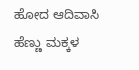ಹೋದ ಆದಿವಾಸಿ ಹೆಣ್ಣು ಮಕ್ಕಳ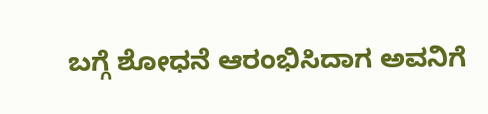ಬಗ್ಗೆ ಶೋಧನೆ ಆರಂಭಿಸಿದಾಗ ಅವನಿಗೆ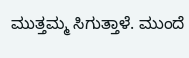ಮುತ್ತಮ್ಮ ಸಿಗುತ್ತಾಳೆ. ಮುಂದೆ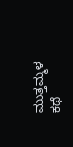ಮುತ್ತಮ್ಮಳ ಕಥೆ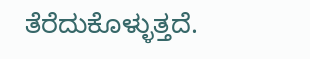ತೆರೆದುಕೊಳ್ಳುತ್ತದೆ.